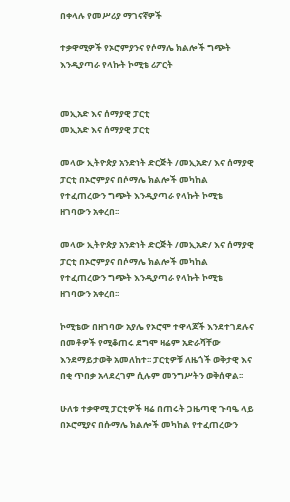በቀላሉ የመሥሪያ ማገናኛዎች

ተቃዋሚዎች የኦሮምያንና የሶማሌ ክልሎች ግጭት እንዲያጣራ የላኩት ኮሚቴ ሪፖርት


መኢአድ እና ሰማያዊ ፓርቲ
መኢአድ እና ሰማያዊ ፓርቲ

መላው ኢትዮጵያ አንድነት ድርጅት /መኢአድ/ እና ሰማያዊ ፓርቲ በኦሮምያና በሶማሌ ክልሎች መካከል የተፈጠረውን ግጭት እንዲያጣራ የላኩት ኮሚቴ ዘገባውን አቀረበ፡፡

መላው ኢትዮጵያ አንድነት ድርጅት /መኢአድ/ እና ሰማያዊ ፓርቲ በኦሮምያና በሶማሌ ክልሎች መካከል የተፈጠረውን ግጭት እንዲያጣራ የላኩት ኮሚቴ ዘገባውን አቀረበ፡፡

ኮሚቴው በዘገባው አያሌ የኦሮሞ ተዋላጆች እንደተገደሉና በመቶዎች የሚቆጠሩ ደግሞ ዛሬም አድራሻቸው እንደማይታወቅ አመለከተ፡፡ ፓርቲዎቹ ለዜጎች ወቅታዊ እና በቂ ጥበቃ አላደረገም ሲሉም መንግሥትን ወቅሰዋል፡፡

ሁለቱ ተቃዋሚ ፓርቲዎች ዛሬ በጠሩት ጋዜጣዊ ጉባዔ ላይ በኦሮሚያና በሱማሌ ክልሎች መካከል የተፈጠረውን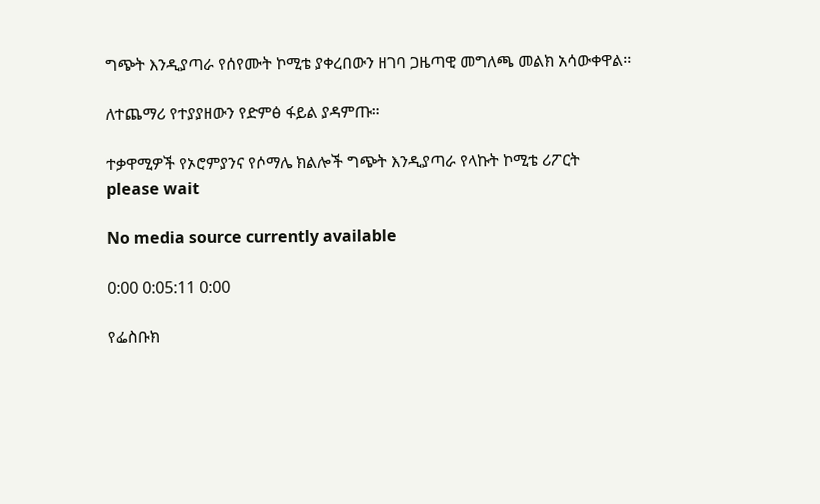ግጭት እንዲያጣራ የሰየሙት ኮሚቴ ያቀረበውን ዘገባ ጋዜጣዊ መግለጫ መልክ አሳውቀዋል፡፡

ለተጨማሪ የተያያዘውን የድምፅ ፋይል ያዳምጡ።

ተቃዋሚዎች የኦሮምያንና የሶማሌ ክልሎች ግጭት እንዲያጣራ የላኩት ኮሚቴ ሪፖርት
please wait

No media source currently available

0:00 0:05:11 0:00

የፌስቡክ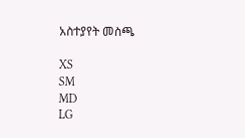አስተያየት መስጫ

XS
SM
MD
LG